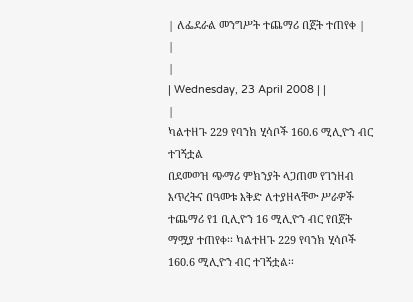| ለፌደራል መንግሥት ተጨማሪ በጀት ተጠየቀ |
|
|
| Wednesday, 23 April 2008 | |
|
ካልተዘጉ 229 የባንክ ሂሳቦች 160.6 ሚሊዮን ብር ተገኝቷል
በደመወዝ ጭማሪ ምክንያት ላጋጠመ የገንዘብ እጥረትና በዓመቱ እቅድ ለተያዘላቸው ሥራዎች ተጨማሪ የ1 ቢሊዮን 16 ሚሊዮን ብር የበጀት ማሟያ ተጠየቀ፡፡ ካልተዘጉ 229 የባንክ ሂሳቦች 160.6 ሚሊዮን ብር ተገኝቷል፡፡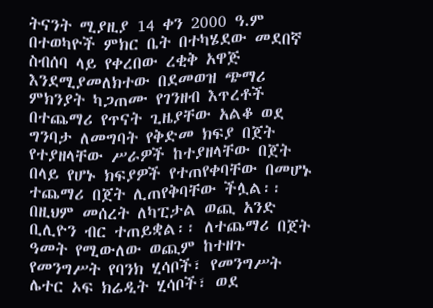ትናንት ሚያዚያ 14 ቀን 2000 ዓ.ም በተወካዮች ምክር ቤት በተካሄደው መደበኛ ስብሰባ ላይ የቀረበው ረቂቅ አዋጅ እንደሚያመለክተው በደመወዝ ጭማሪ ምክንያት ካጋጠሙ የገንዘብ እጥረቶች በተጨማሪ የጥናት ጊዜያቸው አልቆ ወደ ግንባታ ለመግባት የቅድመ ክፍያ በጀት የተያዘላቸው ሥራዎች ከተያዘላቸው በጀት በላይ የሆኑ ክፍያዎች የተጠየቀባቸው በመሆኑ ተጨማሪ በጀት ሊጠየቅባቸው ችሏል፡፡ በዚህም መሰረት ለካፒታል ወጪ አንድ ቢሊዮን ብር ተጠይቋል፡፡ ለተጨማሪ በጀት ዓመት የሚውለው ወጪም ከተዘጉ የመንግሥት የባንክ ሂሳቦች፣ የመንግሥት ሌተር ኦፍ ክሬዲት ሂሳቦች፣ ወደ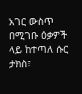አገር ውስጥ በሚገቡ ዕቃዎች ላይ ከተጣለ ሱር ታክስ፣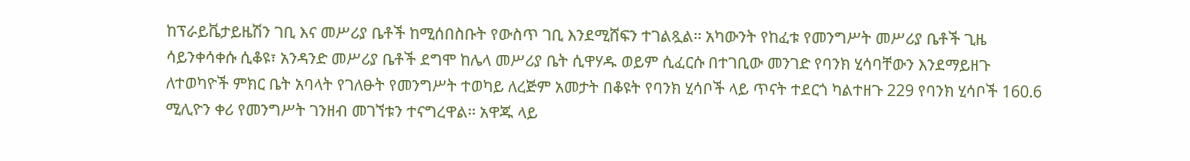ከፕራይቬታይዜሽን ገቢ እና መሥሪያ ቤቶች ከሚሰበስቡት የውስጥ ገቢ እንደሚሸፍን ተገልጿል፡፡ አካውንት የከፈቱ የመንግሥት መሥሪያ ቤቶች ጊዜ ሳይንቀሳቀሱ ሲቆዩ፣ አንዳንድ መሥሪያ ቤቶች ደግሞ ከሌላ መሥሪያ ቤት ሲዋሃዱ ወይም ሲፈርሱ በተገቢው መንገድ የባንክ ሂሳባቸውን እንደማይዘጉ ለተወካዮች ምክር ቤት አባላት የገለፁት የመንግሥት ተወካይ ለረጅም አመታት በቆዩት የባንክ ሂሳቦች ላይ ጥናት ተደርጎ ካልተዘጉ 229 የባንክ ሂሳቦች 160.6 ሚሊዮን ቀሪ የመንግሥት ገንዘብ መገኘቱን ተናግረዋል፡፡ አዋጁ ላይ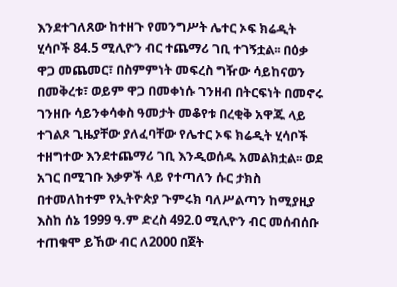እንደተገለጸው ከተዘጉ የመንግሥት ሌተር ኦፍ ክሬዲት ሂሳቦች 84.5 ሚሊዮን ብር ተጨማሪ ገቢ ተገኝቷል፡፡ በዕቃ ዋጋ መጨመር፣ በስምምነት መፍረስ ግዥው ሳይከናወን በመቅረቱ፣ ወይም ዋጋ በመቀነሱ ገንዘብ በትርፍነት በመኖሩ ገንዘቡ ሳይንቀሳቀስ ዓመታት መቆየቱ በረቂቅ አዋጁ ላይ ተገልጾ ጊዜያቸው ያለፈባቸው የሌተር ኦፍ ክሬዲት ሂሳቦች ተዘግተው እንደተጨማሪ ገቢ እንዲወሰዱ አመልክቷል፡፡ ወደ አገር በሚገቡ እቃዎች ላይ የተጣለን ሱር ታክስ በተመለከተም የኢትዮጵያ ጉምሩክ ባለሥልጣን ከሚያዚያ እስከ ሰኔ 1999 ዓ.ም ድረስ 492.0 ሚሊዮን ብር መሰብሰቡ ተጠቁሞ ይኸው ብር ለ2000 በጀት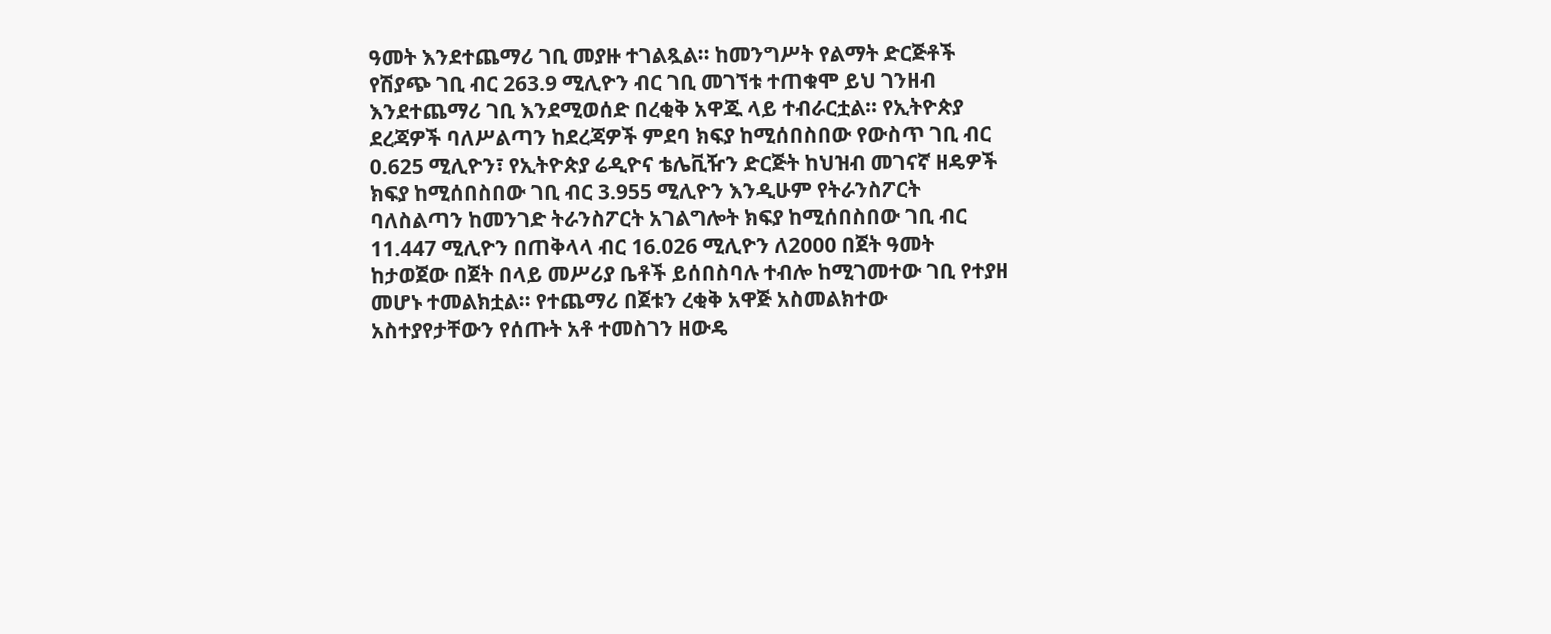ዓመት እንደተጨማሪ ገቢ መያዙ ተገልጿል፡፡ ከመንግሥት የልማት ድርጅቶች የሽያጭ ገቢ ብር 263.9 ሚሊዮን ብር ገቢ መገኘቱ ተጠቁሞ ይህ ገንዘብ እንደተጨማሪ ገቢ እንደሚወሰድ በረቂቅ አዋጁ ላይ ተብራርቷል፡፡ የኢትዮጵያ ደረጃዎች ባለሥልጣን ከደረጃዎች ምደባ ክፍያ ከሚሰበስበው የውስጥ ገቢ ብር 0.625 ሚሊዮን፣ የኢትዮጵያ ሬዲዮና ቴሌቪዥን ድርጅት ከህዝብ መገናኛ ዘዴዎች ክፍያ ከሚሰበስበው ገቢ ብር 3.955 ሚሊዮን እንዲሁም የትራንስፖርት ባለስልጣን ከመንገድ ትራንስፖርት አገልግሎት ክፍያ ከሚሰበስበው ገቢ ብር 11.447 ሚሊዮን በጠቅላላ ብር 16.026 ሚሊዮን ለ2000 በጀት ዓመት ከታወጀው በጀት በላይ መሥሪያ ቤቶች ይሰበስባሉ ተብሎ ከሚገመተው ገቢ የተያዘ መሆኑ ተመልክቷል፡፡ የተጨማሪ በጀቱን ረቂቅ አዋጅ አስመልክተው አስተያየታቸውን የሰጡት አቶ ተመስገን ዘውዴ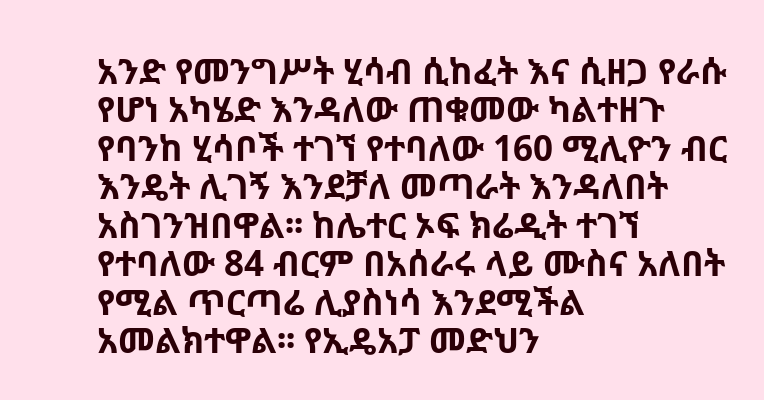አንድ የመንግሥት ሂሳብ ሲከፈት እና ሲዘጋ የራሱ የሆነ አካሄድ እንዳለው ጠቁመው ካልተዘጉ የባንከ ሂሳቦች ተገኘ የተባለው 160 ሚሊዮን ብር እንዴት ሊገኝ እንደቻለ መጣራት እንዳለበት አስገንዝበዋል፡፡ ከሌተር ኦፍ ክሬዲት ተገኘ የተባለው 84 ብርም በአሰራሩ ላይ ሙስና አለበት የሚል ጥርጣሬ ሊያስነሳ እንደሚችል አመልክተዋል፡፡ የኢዴአፓ መድህን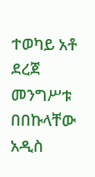ተወካይ አቶ ደረጀ መንግሥቱ በበኩላቸው አዲስ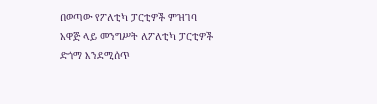በወጣው የፖለቲካ ፓርቲዎች ምዝገባ አዋጅ ላይ መንግሥት ለፖለቲካ ፓርቲዎች ድጎማ እንደሚሰጥ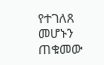የተገለጸ መሆኑን ጠቁመው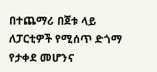በተጨማሪ በጀቱ ላይ ለፓርቲዎች የሚሰጥ ድጎማ የታቀደ መሆንና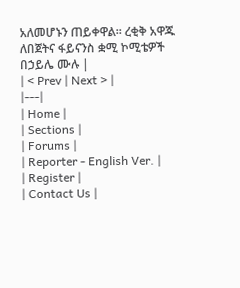አለመሆኑን ጠይቀዋል፡፡ ረቂቅ አዋጁ ለበጀትና ፋይናንስ ቋሚ ኮሚቴዎች በኃይሌ ሙሉ |
| < Prev | Next > |
|---|
| Home |
| Sections |
| Forums |
| Reporter - English Ver. |
| Register |
| Contact Us |